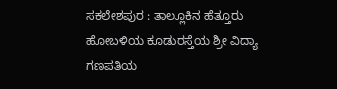ಸಕಲೇಶಪುರ : ತಾಲ್ಲೂಕಿನ ಹೆತ್ತೂರು ಹೋಬಳಿಯ ಕೂಡುರಸ್ತೆಯ ಶ್ರೀ ವಿದ್ಯಾ ಗಣಪತಿಯ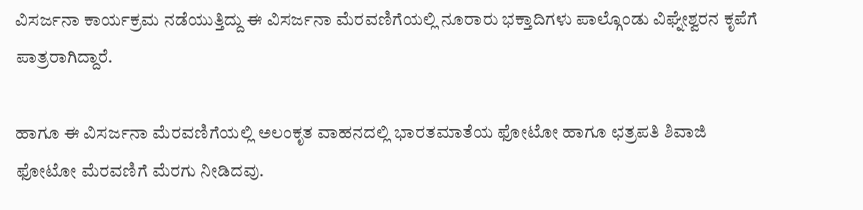ವಿಸರ್ಜನಾ ಕಾರ್ಯಕ್ರಮ ನಡೆಯುತ್ತಿದ್ದು ಈ ವಿಸರ್ಜನಾ ಮೆರವಣಿಗೆಯಲ್ಲಿ ನೂರಾರು ಭಕ್ತಾದಿಗಳು ಪಾಲ್ಗೊಂಡು ವಿಘ್ನೇಶ್ವರನ ಕೃಪೆಗೆ ಪಾತ್ರರಾಗಿದ್ದಾರೆ.

ಹಾಗೂ ಈ ವಿಸರ್ಜನಾ ಮೆರವಣಿಗೆಯಲ್ಲಿ ಅಲಂಕೃತ ವಾಹನದಲ್ಲಿ ಭಾರತಮಾತೆಯ ಫೋಟೋ ಹಾಗೂ ಛತ್ರಪತಿ ಶಿವಾಜಿ ಫೋಟೋ ಮೆರವಣಿಗೆ ಮೆರಗು ನೀಡಿದವು.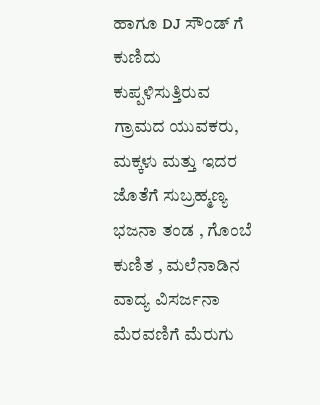ಹಾಗೂ DJ ಸೌಂಡ್ ಗೆ ಕುಣಿದು ಕುಪ್ಪಳಿಸುತ್ತಿರುವ ಗ್ರಾಮದ ಯುವಕರು, ಮಕ್ಕಳು ಮತ್ತು ಇದರ ಜೊತೆಗೆ ಸುಬ್ರಹ್ಮಣ್ಯ ಭಜನಾ ತಂಡ , ಗೊಂಬೆ ಕುಣಿತ , ಮಲೆನಾಡಿನ ವಾದ್ಯ ವಿಸರ್ಜನಾ ಮೆರವಣಿಗೆ ಮೆರುಗು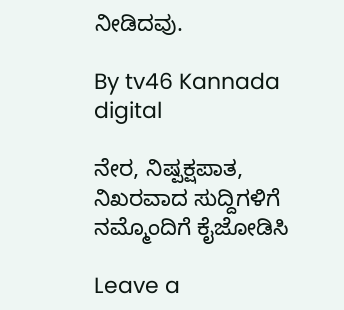ನೀಡಿದವು.

By tv46 Kannada digital

ನೇರ, ನಿಷ್ಪಕ್ಷಪಾತ, ನಿಖರವಾದ ಸುದ್ದಿಗಳಿಗೆ ನಮ್ಮೊಂದಿಗೆ ಕೈಜೋಡಿಸಿ

Leave a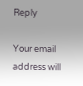Reply

Your email address will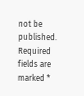not be published. Required fields are marked *